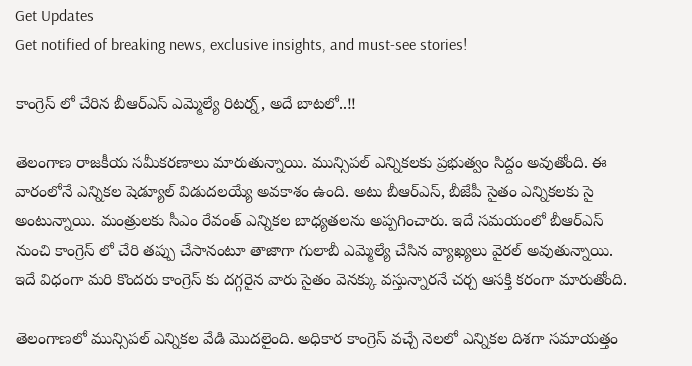Get Updates
Get notified of breaking news, exclusive insights, and must-see stories!

కాంగ్రెస్ లో చేరిన బీఆర్ఎస్ ఎమ్మెల్యే రిటర్న్, అదే బాటలో..!!

తెలంగాణ రాజకీయ సమీకరణాలు మారుతున్నాయి. మున్సిపల్ ఎన్నికలకు ప్రభుత్వం సిద్దం అవుతోంది. ఈ వారంలోనే ఎన్నికల షెడ్యూల్ విడుదలయ్యే అవకాశం ఉంది. అటు బీఆర్ఎస్, బీజేపీ సైతం ఎన్నికలకు సై అంటున్నాయి. మంత్రులకు సీఎం రేవంత్ ఎన్నికల బాధ్యతలను అప్పగించారు. ఇదే సమయంలో బీఆర్ఎస్ నుంచి కాంగ్రెస్ లో చేరి తప్పు చేసానంటూ తాజాగా గులాబీ ఎమ్మెల్యే చేసిన వ్యాఖ్యలు వైరల్ అవుతున్నాయి. ఇదే విధంగా మరి కొందరు కాంగ్రెస్ కు దగ్గరైన వారు సైతం వెనక్కు వస్తున్నారనే చర్చ ఆసక్తి కరంగా మారుతోంది.

తెలంగాణలో మున్సిపల్ ఎన్నికల వేడి మొదలైంది. అధికార కాంగ్రెస్ వచ్చే నెలలో ఎన్నికల దిశగా సమాయత్తం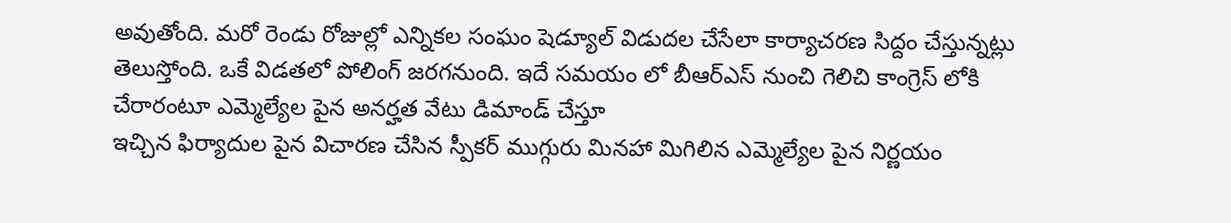అవుతోంది. మరో రెండు రోజుల్లో ఎన్నికల సంఘం షెడ్యూల్ విడుదల చేసేలా కార్యాచరణ సిద్దం చేస్తున్నట్లు తెలుస్తోంది. ఒకే విడతలో పోలింగ్ జరగనుంది. ఇదే సమయం లో బీఆర్ఎస్ నుంచి గెలిచి కాంగ్రెస్ లోకి చేరారంటూ ఎమ్మెల్యేల పైన అనర్హత వేటు డిమాండ్ చేస్తూ
ఇచ్చిన ఫిర్యాదుల పైన విచారణ చేసిన స్పీకర్ ముగ్గురు మినహా మిగిలిన ఎమ్మెల్యేల పైన నిర్ణయం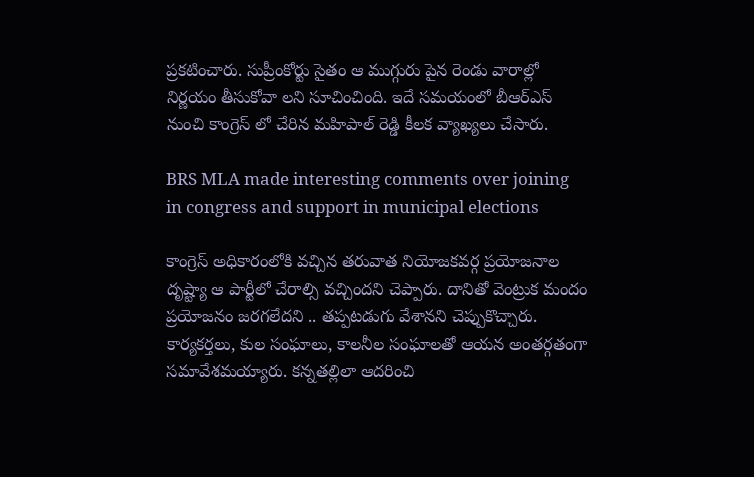ప్రకటించారు. సుప్రీంకోర్టు సైతం ఆ ముగ్గురు పైన రెండు వారాల్లో నిర్ణయం తీసుకోవా లని సూచించింది. ఇదే సమయంలో బీఆర్ఎస్ నుంచి కాంగ్రెస్ లో చేరిన మహిపాల్ రెడ్డి కీలక వ్యాఖ్యలు చేసారు.

BRS MLA made interesting comments over joining in congress and support in municipal elections

కాంగ్రెస్‌ అధికారంలోకి వచ్చిన తరువాత నియోజకవర్గ ప్రయోజనాల దృష్ట్యా ఆ పార్టీలో చేరాల్సి వచ్చిందని చెప్పారు. దానితో వెంట్రుక మందం ప్రయోజనం జరగలేదని .. తప్పటడుగు వేశానని చెప్పుకొచ్చారు. కార్యకర్తలు, కుల సంఘాలు, కాలనీల సంఘాలతో ఆయన అంతర్గతంగా సమావేశమయ్యారు. కన్నతల్లిలా ఆదరించి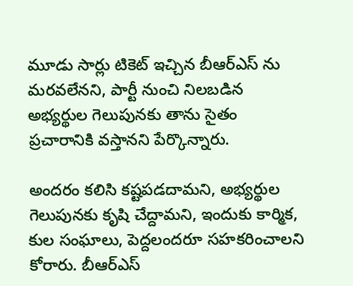మూడు సార్లు టికెట్‌ ఇచ్చిన బీఆర్‌ఎస్ ను మరవలేనని, పార్టీ నుంచి నిలబడిన అభ్యర్థుల గెలుపునకు తాను సైతం ప్రచారానికి వస్తానని పేర్కొన్నారు.

అందరం కలిసి కష్టపడదామని, అభ్యర్థుల గెలుపునకు కృషి చేద్దామని, ఇందుకు కార్మిక, కుల సంఘాలు, పెద్దలందరూ సహకరించాలని కోరారు. బీఆర్‌ఎస్‌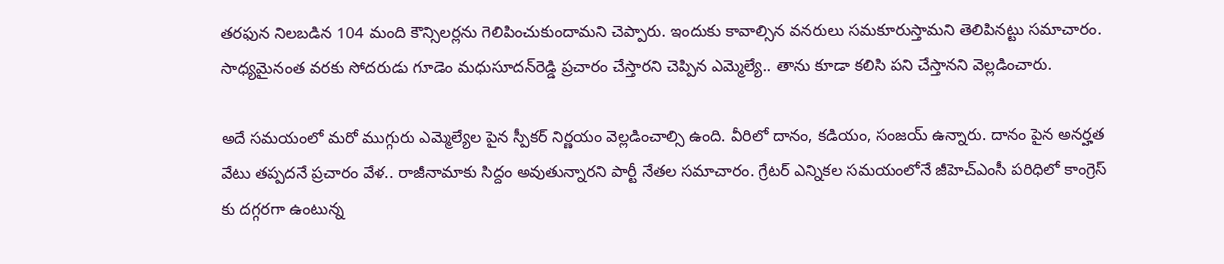తరఫున నిలబడిన 104 మంది కౌన్సిలర్లను గెలిపించుకుందామని చెప్పారు. ఇందుకు కావాల్సిన వనరులు సమకూరుస్తామని తెలిపినట్టు సమాచారం. సాధ్యమైనంత వరకు సోదరుడు గూడెం మధుసూదన్‌రెడ్డి ప్రచారం చేస్తారని చెప్పిన ఎమ్మెల్యే.. తాను కూడా కలిసి పని చేస్తానని వెల్లడించారు.

అదే సమయంలో మరో ముగ్గురు ఎమ్మెల్యేల పైన స్పీకర్ నిర్ణయం వెల్లడించాల్సి ఉంది. వీరిలో దానం, కడియం, సంజయ్ ఉన్నారు. దానం పైన అనర్హత వేటు తప్పదనే ప్రచారం వేళ.. రాజీనామాకు సిద్దం అవుతున్నారని పార్టీ నేతల సమాచారం. గ్రేటర్ ఎన్నికల సమయంలోనే జీహెచ్ఎంసీ పరిధిలో కాంగ్రెస్ కు దగ్గరగా ఉంటున్న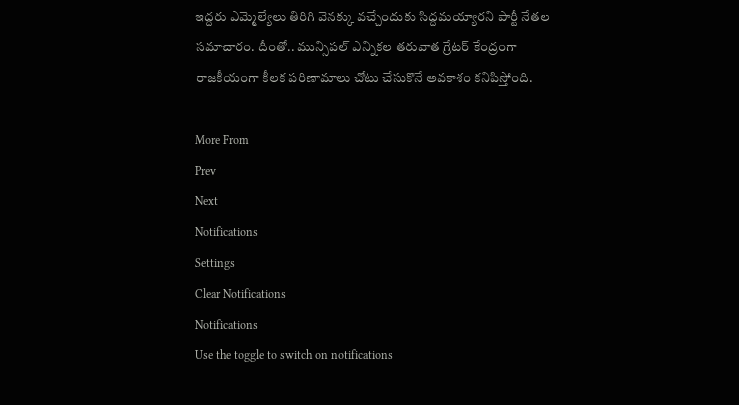ఇద్దరు ఎమ్మెల్యేలు తిరిగి వెనక్కు వచ్చేందుకు సిద్దమయ్యారని పార్టీ నేతల సమాచారం. దీంతో.. మున్సిపల్ ఎన్నికల తరువాత గ్రేటర్ కేంద్రంగా రాజకీయంగా కీలక పరిణామాలు చోటు చేసుకొనే అవకాశం కనిపిస్తోంది.

More From
Prev
Next
Notifications
Settings
Clear Notifications
Notifications
Use the toggle to switch on notifications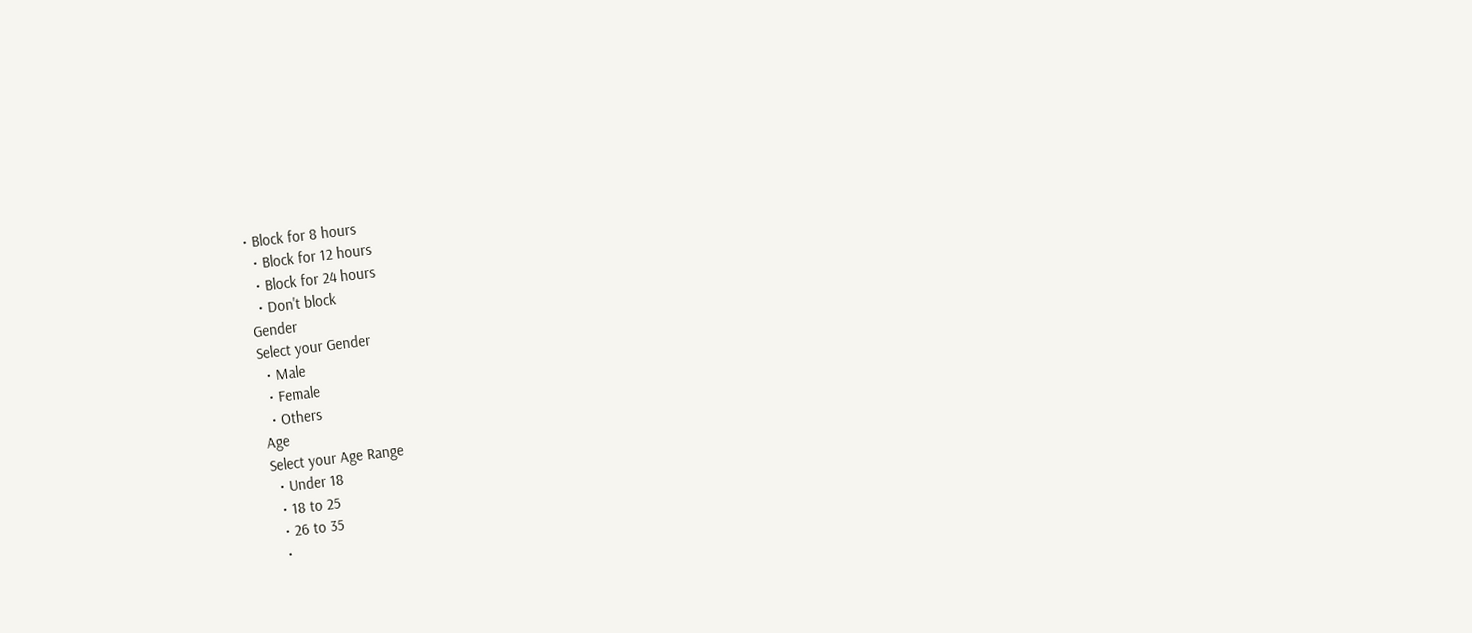• Block for 8 hours
  • Block for 12 hours
  • Block for 24 hours
  • Don't block
Gender
Select your Gender
  • Male
  • Female
  • Others
Age
Select your Age Range
  • Under 18
  • 18 to 25
  • 26 to 35
  •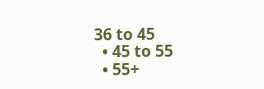36 to 45
  • 45 to 55
  • 55+